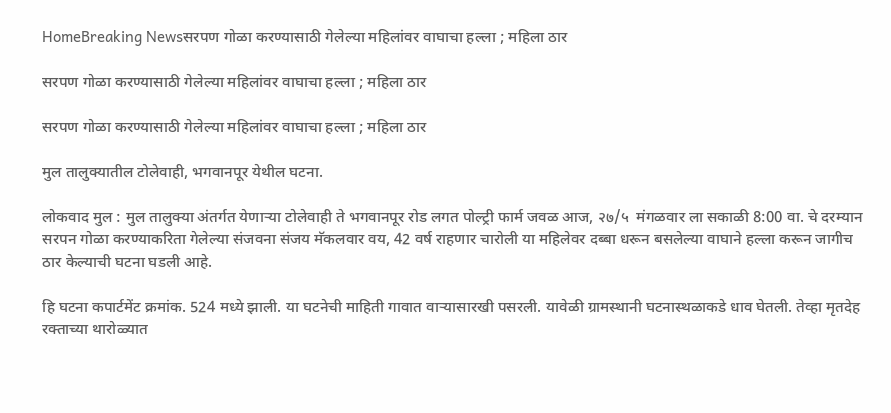HomeBreaking Newsसरपण गोळा करण्यासाठी गेलेल्या महिलांवर वाघाचा हल्ला ; महिला ठार

सरपण गोळा करण्यासाठी गेलेल्या महिलांवर वाघाचा हल्ला ; महिला ठार

सरपण गोळा करण्यासाठी गेलेल्या महिलांवर वाघाचा हल्ला ; महिला ठार

मुल तालुक्यातील टोलेवाही, भगवानपूर येथील घटना.

लोकवाद मुल : मुल तालुक्या अंतर्गत येणाऱ्या टोलेवाही ते भगवानपूर रोड लगत पोल्ट्री फार्म जवळ आज, २७/५  मंगळवार ला सकाळी 8:00 वा. चे दरम्यान सरपन गोळा करण्याकरिता गेलेल्या संजवना संजय मॅकलवार वय, 42 वर्ष राहणार चारोली या महिलेवर दब्बा धरून बसलेल्या वाघाने हल्ला करून जागीच ठार केल्याची घटना घडली आहे.

हि घटना कपार्टमेंट क्रमांक. 524 मध्ये झाली. या घटनेची माहिती गावात वाऱ्यासारखी पसरली. यावेळी ग्रामस्थानी घटनास्थळाकडे धाव घेतली. तेव्हा मृतदेह रक्ताच्या थारोळ्यात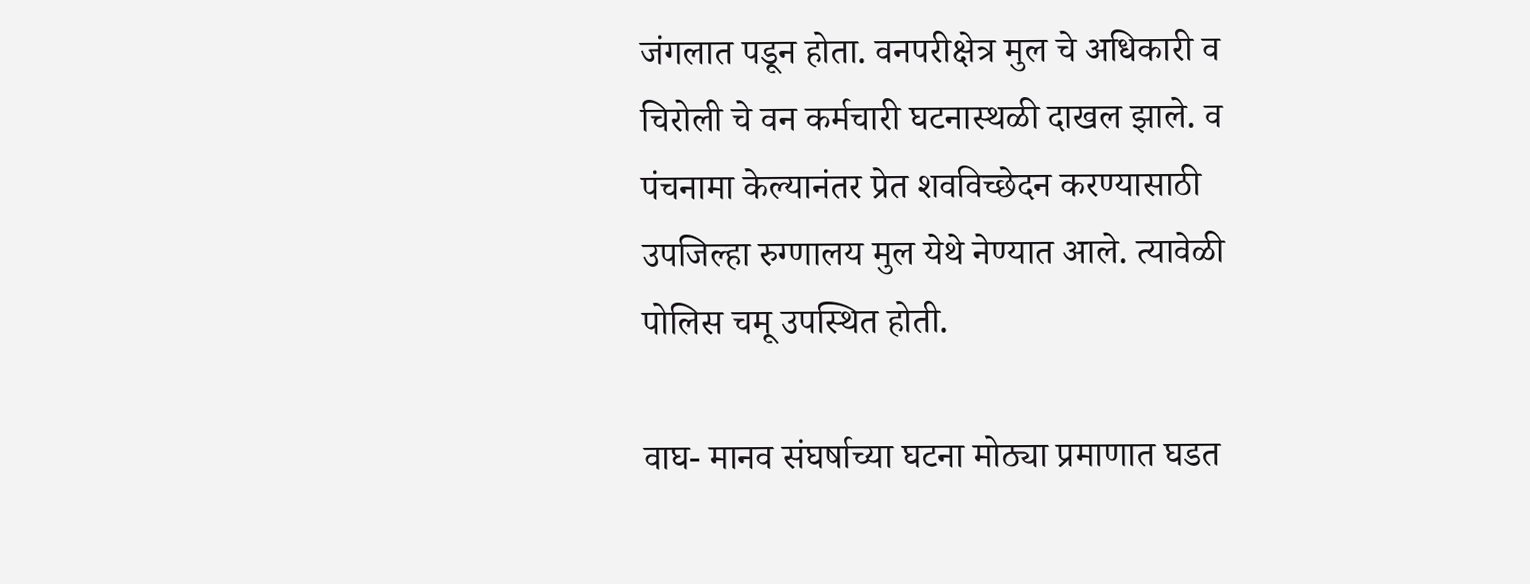जंगलात पडून होता. वनपरीक्षेत्र मुल चे अधिकारी व चिरोली चे वन कर्मचारी घटनास्थळी दाखल झाले. व पंचनामा केल्यानंतर प्रेत शवविच्छेदन करण्यासाठी उपजिल्हा रुग्णालय मुल येथे नेण्यात आले. त्यावेळी पोलिस चमू उपस्थित होती.

वाघ- मानव संघर्षाच्या घटना मोठ्या प्रमाणात घडत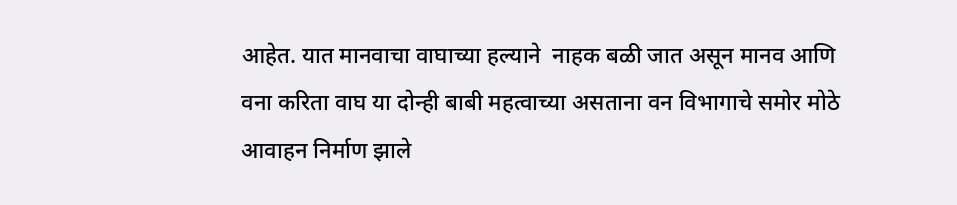आहेत. यात मानवाचा वाघाच्या हल्याने  नाहक बळी जात असून मानव आणि वना करिता वाघ या दोन्ही बाबी महत्वाच्या असताना वन विभागाचे समोर मोठे आवाहन निर्माण झाले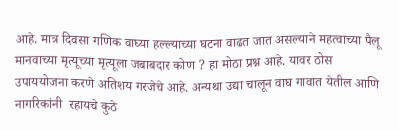आहे. मात्र दिवसा गणिक वाघ्या हल्ल्याच्या घटना वाढत जात असल्याने महत्वाच्या पैलू मानवाच्या मृत्यूच्या मृत्यूला जबाबदार कोण ? हा मोठा प्रश्न आहे. यावर ठोस उपाययोजना करणे अतिशय गरजेचे आहे. अन्यथा उद्या चालून वाघ गावात येतील आणि नागरिकांनी  रहायचे कुठे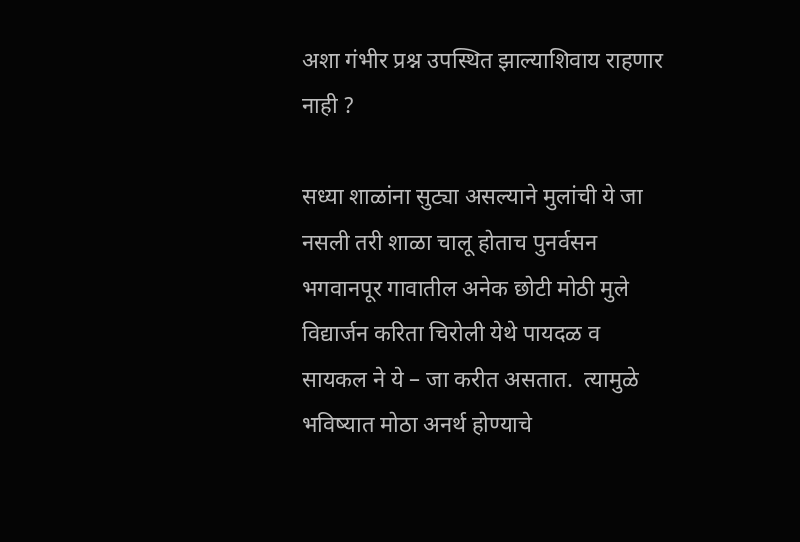अशा गंभीर प्रश्न उपस्थित झाल्याशिवाय राहणार नाही ?

सध्या शाळांना सुट्या असल्याने मुलांची ये जा नसली तरी शाळा चालू होताच पुनर्वसन भगवानपूर गावातील अनेक छोटी मोठी मुले विद्यार्जन करिता चिरोली येथे पायदळ व सायकल ने ये – जा करीत असतात.  त्यामुळे भविष्यात मोठा अनर्थ होण्याचे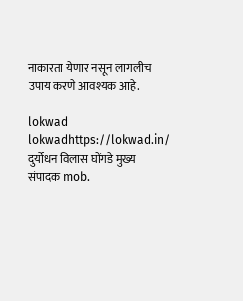नाकारता येणार नसून लागलीच उपाय करणे आवश्यक आहे.

lokwad
lokwadhttps://lokwad.in/
दुर्योधन विलास घोंगडे मुख्य संपादक mob.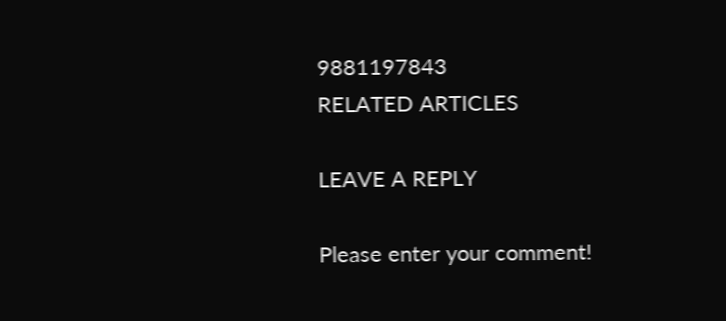9881197843
RELATED ARTICLES

LEAVE A REPLY

Please enter your comment!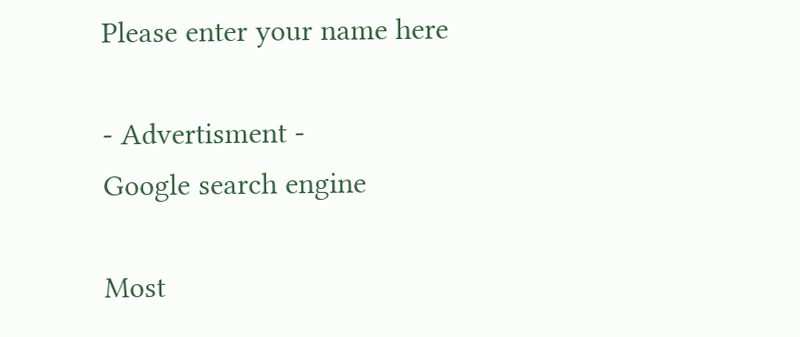Please enter your name here

- Advertisment -
Google search engine

Most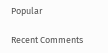Popular

Recent Comments